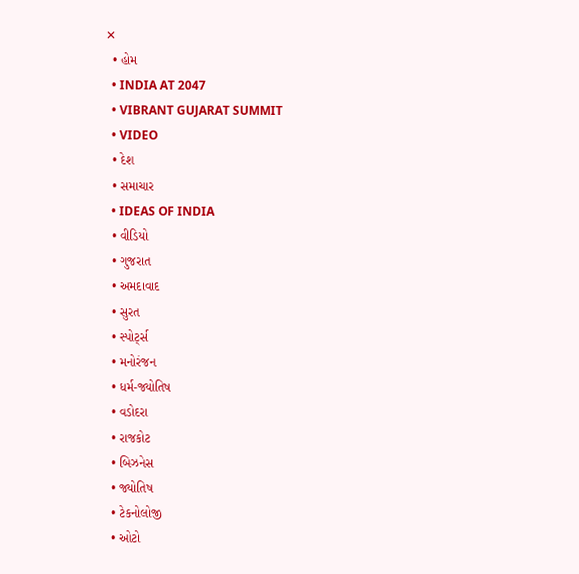✕
  • હોમ
  • INDIA AT 2047
  • VIBRANT GUJARAT SUMMIT
  • VIDEO
  • દેશ
  • સમાચાર
  • IDEAS OF INDIA
  • વીડિયો
  • ગુજરાત
  • અમદાવાદ
  • સુરત
  • સ્પોર્ટ્સ
  • મનોરંજન
  • ધર્મ-જ્યોતિષ
  • વડોદરા
  • રાજકોટ
  • બિઝનેસ
  • જ્યોતિષ
  • ટેકનોલોજી
  • ઓટો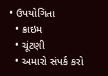• ઉપયોગિતા
  • ક્રાઇમ
  • ચૂંટણી
  • અમારો સંપર્ક કરો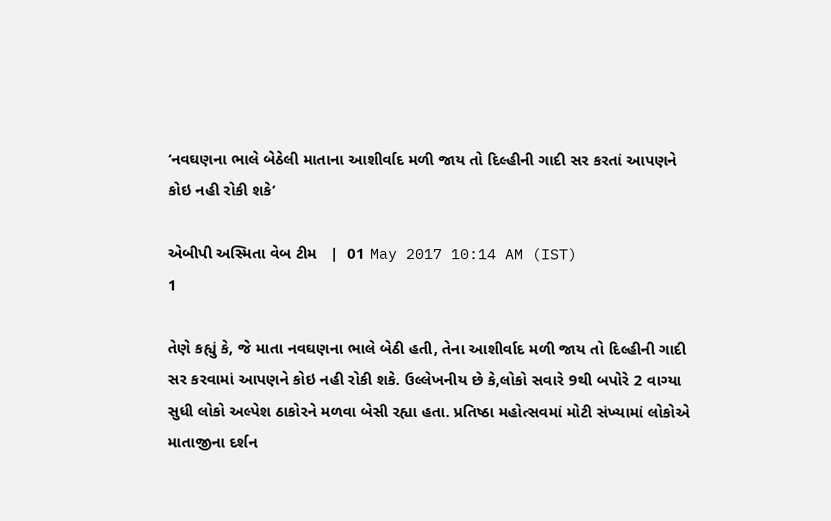‘નવઘણના ભાલે બેઠેલી માતાના આશીર્વાદ મળી જાય તો દિલ્હીની ગાદી સર કરતાં આપણને કોઇ નહી રોકી શકે’

એબીપી અસ્મિતા વેબ ટીમ   |  01 May 2017 10:14 AM (IST)
1

તેણે કહ્યું કે, જે માતા નવઘણના ભાલે બેઠી હતી, તેના આશીર્વાદ મળી જાય તો દિલ્હીની ગાદી સર કરવામાં આપણને કોઇ નહી રોકી શકે. ઉલ્લેખનીય છે કે,લોકો સવારે 9થી બપોરે 2 વાગ્યા સુધી લોકો અલ્પેશ ઠાકોરને મળવા બેસી રહ્યા હતા. પ્રતિષ્ઠા મહોત્સવમાં મોટી સંખ્યામાં લોકોએ માતાજીના દર્શન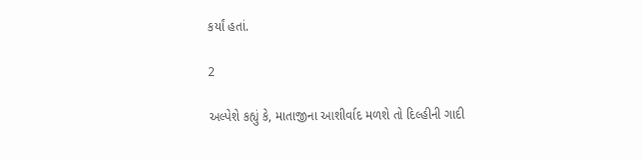કર્યાં હતાં.

2

અલ્પેશે કહ્યું કે, માતાજીના આશીર્વાદ મળશે તો દિલ્હીની ગાદી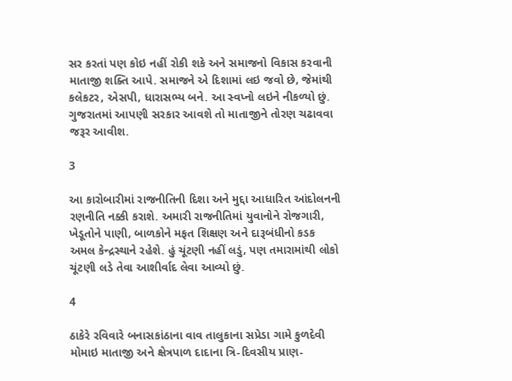સર કરતાં પણ કોઇ નહીં રોકી શકે અને સમાજનો વિકાસ કરવાની માતાજી શક્તિ આપે. સમાજને એ દિશામાં લઇ જવો છે, જેમાંથી કલેકટર, એસપી, ધારાસભ્ય બને. આ સ્વપ્નો લઇને નીકળ્યો છું. ગુજરાતમાં આપણી સરકાર આવશે તો માતાજીને તોરણ ચઢાવવા જરૂર આવીશ.

3

આ કારોબારીમાં રાજનીતિની દિશા અને મુદ્દા આધારિત આંદોલનની રણનીતિ નક્કી કરાશે. અમારી રાજનીતિમાં યુવાનોને રોજગારી, ખેડૂતોને પાણી, બાળકોને મફત શિક્ષણ અને દારૂબંધીનો કડક અમલ કેન્દ્રસ્થાને રહેશે. હું ચૂંટણી નહીં લડું, પણ તમારામાંથી લોકો ચૂંટણી લડે તેવા આશીર્વાદ લેવા આવ્યો છું.

4

ઠાકેરે રવિવારે બનાસકાંઠાના વાવ તાલુકાના સપ્રેડા ગામે કુળદેવી મોમાઇ માતાજી અને ક્ષેત્રપાળ દાદાના ત્રિ-દિવસીય પ્રાણ-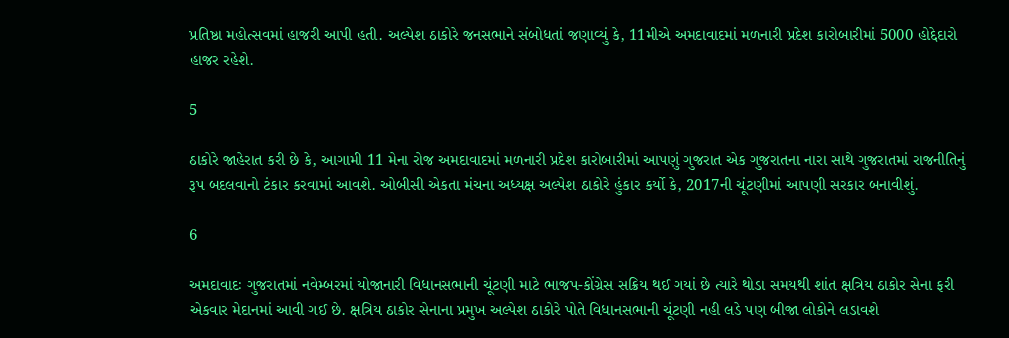પ્રતિષ્ઠા મહોત્સવમાં હાજરી આપી હતી. અલ્પેશ ઠાકોરે જનસભાને સંબોધતાં જણાવ્યું કે, 11મીએ અમદાવાદમાં મળનારી પ્રદેશ કારોબારીમાં 5000 હોદ્દેદારો હાજર રહેશે.

5

ઠાકોરે જાહેરાત કરી છે કે, આગામી 11 મેના રોજ અમદાવાદમાં મળનારી પ્રદેશ કારોબારીમાં આપણું ગુજરાત એક ગુજરાતના નારા સાથે ગુજરાતમાં રાજનીતિનું રૂપ બદલવાનો ટંકાર કરવામાં આવશે. ઓબીસી એકતા મંચના અધ્યક્ષ અલ્પેશ ઠાકોરે હુંકાર કર્યો કે, 2017ની ચૂંટણીમાં આપણી સરકાર બનાવીશું.

6

અમદાવાદઃ ગુજરાતમાં નવેમ્બરમાં યોજાનારી વિધાનસભાની ચૂંટણી માટે ભાજપ-કોંગ્રેસ સક્રિય થઈ ગયાં છે ત્યારે થોડા સમયથી શાંત ક્ષત્રિય ઠાકોર સેના ફરી એકવાર મેદાનમાં આવી ગઈ છે. ક્ષત્રિય ઠાકોર સેનાના પ્રમુખ અલ્પેશ ઠાકોરે પોતે વિધાનસભાની ચૂંટણી નહી લડે પણ બીજા લોકોને લડાવશે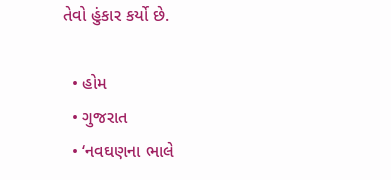તેવો હુંકાર કર્યો છે.

  • હોમ
  • ગુજરાત
  • ‘નવઘણના ભાલે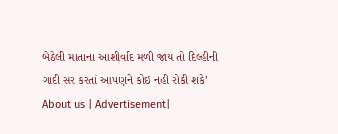બેઠેલી માતાના આશીર્વાદ મળી જાય તો દિલ્હીની ગાદી સર કરતાં આપણને કોઇ નહી રોકી શકે’
About us | Advertisement|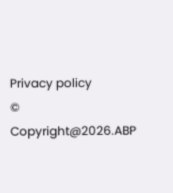Privacy policy
© Copyright@2026.ABP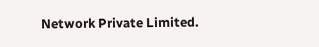Network Private Limited.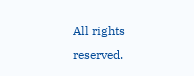All rights reserved.